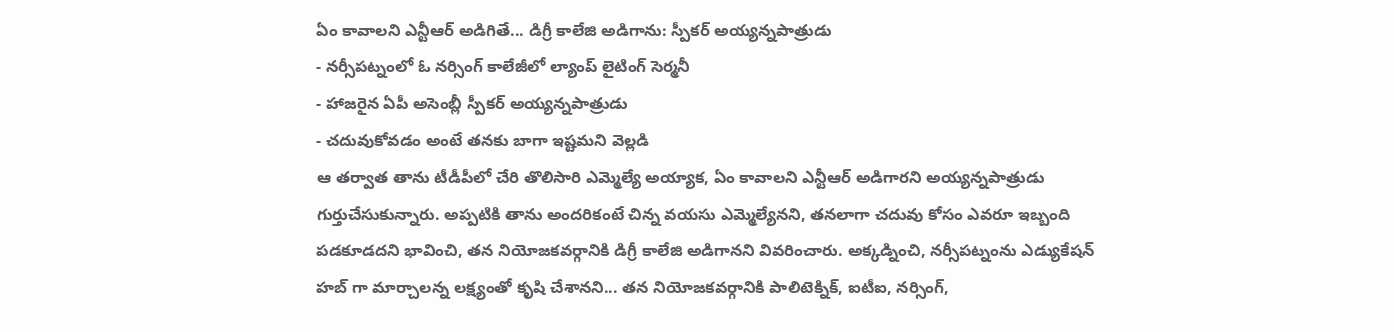ఏం కావాలని ఎన్టీఆర్ అడిగితే... డిగ్రీ కాలేజి అడిగాను: స్పీకర్ అయ్యన్నపాత్రుడు
- నర్సీపట్నంలో ఓ నర్సింగ్ కాలేజీలో ల్యాంప్ లైటింగ్ సెర్మనీ
- హాజరైన ఏపీ అసెంబ్లీ స్పీకర్ అయ్యన్నపాత్రుడు
- చదువుకోవడం అంటే తనకు బాగా ఇష్టమని వెల్లడి
ఆ తర్వాత తాను టీడీపీలో చేరి తొలిసారి ఎమ్మెల్యే అయ్యాక, ఏం కావాలని ఎన్టీఆర్ అడిగారని అయ్యన్నపాత్రుడు గుర్తుచేసుకున్నారు. అప్పటికి తాను అందరికంటే చిన్న వయసు ఎమ్మెల్యేనని, తనలాగా చదువు కోసం ఎవరూ ఇబ్బంది పడకూడదని భావించి, తన నియోజకవర్గానికి డిగ్రీ కాలేజి అడిగానని వివరించారు. అక్కడ్నించి, నర్సీపట్నంను ఎడ్యుకేషన్ హబ్ గా మార్చాలన్న లక్ష్యంతో కృషి చేశానని... తన నియోజకవర్గానికి పాలిటెక్నిక్, ఐటీఐ, నర్సింగ్,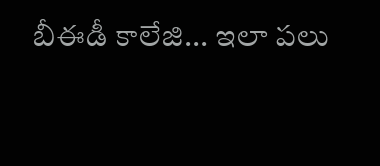బీఈడీ కాలేజి... ఇలా పలు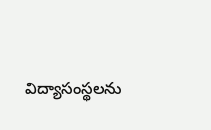విద్యాసంస్థలను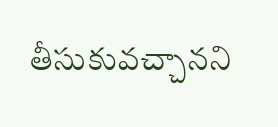తీసుకువచ్చానని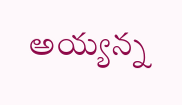అయ్యన్న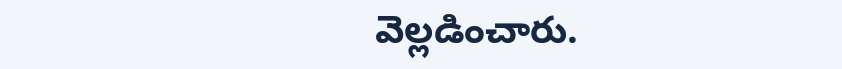వెల్లడించారు.